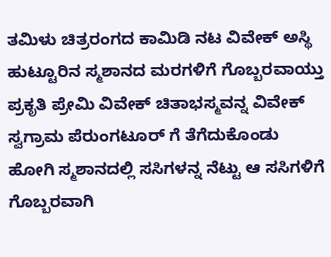ತಮಿಳು ಚಿತ್ರರಂಗದ ಕಾಮಿಡಿ ನಟ ವಿವೇಕ್ ಅಸ್ಥಿ ಹುಟ್ಟೂರಿನ ಸ್ಮಶಾನದ ಮರಗಳಿಗೆ ಗೊಬ್ಬರವಾಯ್ತು
ಪ್ರಕೃತಿ ಪ್ರೇಮಿ ವಿವೇಕ್ ಚಿತಾಭಸ್ಮವನ್ನ ವಿವೇಕ್ ಸ್ವಗ್ರಾಮ ಪೆರುಂಗಟೂರ್ ಗೆ ತೆಗೆದುಕೊಂಡು ಹೋಗಿ ಸ್ಮಶಾನದಲ್ಲಿ ಸಸಿಗಳನ್ನ ನೆಟ್ಟು ಆ ಸಸಿಗಳಿಗೆ ಗೊಬ್ಬರವಾಗಿ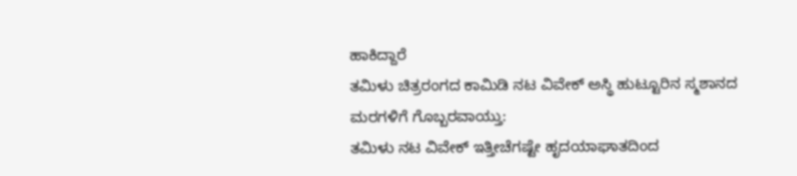ಹಾಕಿದ್ದಾರೆ
ತಮಿಳು ಚಿತ್ರರಂಗದ ಕಾಮಿಡಿ ನಟ ವಿವೇಕ್ ಅಸ್ಥಿ ಹುಟ್ಟೂರಿನ ಸ್ಮಶಾನದ ಮರಗಳಿಗೆ ಗೊಬ್ಬರವಾಯ್ತು:
ತಮಿಳು ನಟ ವಿವೇಕ್ ಇತ್ತೀಚೆಗಷ್ಟೇ ಹೃದಯಾಘಾತದಿಂದ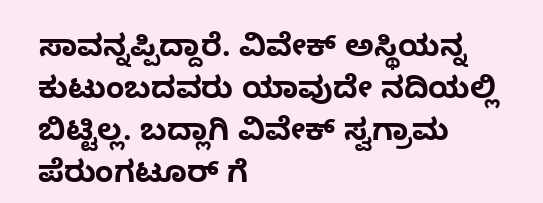ಸಾವನ್ನಪ್ಪಿದ್ದಾರೆ. ವಿವೇಕ್ ಅಸ್ಥಿಯನ್ನ ಕುಟುಂಬದವರು ಯಾವುದೇ ನದಿಯಲ್ಲಿ ಬಿಟ್ಟಿಲ್ಲ. ಬದ್ಲಾಗಿ ವಿವೇಕ್ ಸ್ವಗ್ರಾಮ ಪೆರುಂಗಟೂರ್ ಗೆ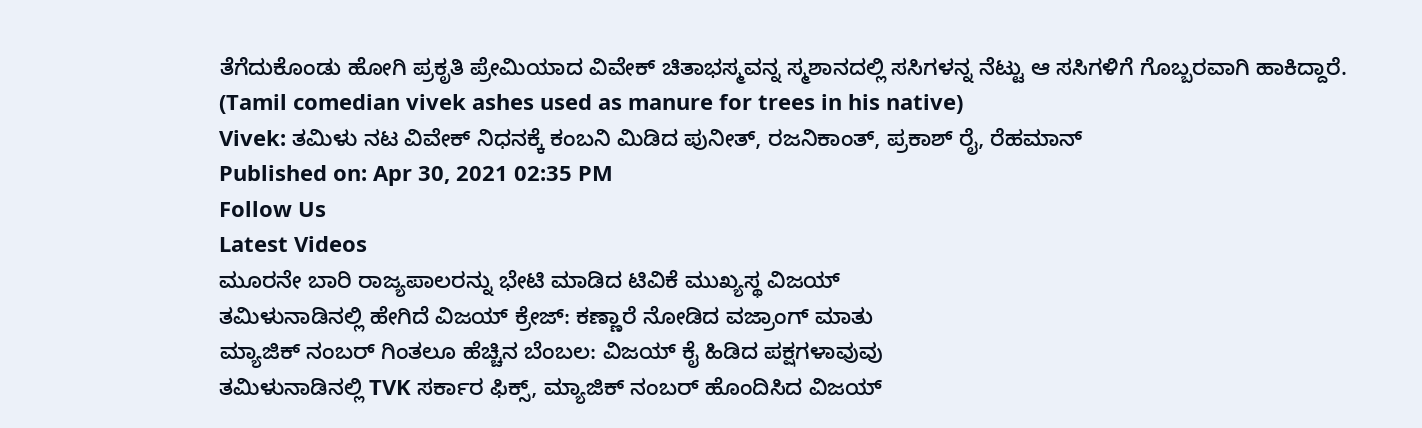ತೆಗೆದುಕೊಂಡು ಹೋಗಿ ಪ್ರಕೃತಿ ಪ್ರೇಮಿಯಾದ ವಿವೇಕ್ ಚಿತಾಭಸ್ಮವನ್ನ ಸ್ಮಶಾನದಲ್ಲಿ ಸಸಿಗಳನ್ನ ನೆಟ್ಟು ಆ ಸಸಿಗಳಿಗೆ ಗೊಬ್ಬರವಾಗಿ ಹಾಕಿದ್ದಾರೆ.
(Tamil comedian vivek ashes used as manure for trees in his native)
Vivek: ತಮಿಳು ನಟ ವಿವೇಕ್ ನಿಧನಕ್ಕೆ ಕಂಬನಿ ಮಿಡಿದ ಪುನೀತ್, ರಜನಿಕಾಂತ್, ಪ್ರಕಾಶ್ ರೈ, ರೆಹಮಾನ್
Published on: Apr 30, 2021 02:35 PM
Follow Us
Latest Videos
ಮೂರನೇ ಬಾರಿ ರಾಜ್ಯಪಾಲರನ್ನು ಭೇಟಿ ಮಾಡಿದ ಟಿವಿಕೆ ಮುಖ್ಯಸ್ಥ ವಿಜಯ್
ತಮಿಳುನಾಡಿನಲ್ಲಿ ಹೇಗಿದೆ ವಿಜಯ್ ಕ್ರೇಜ್: ಕಣ್ಣಾರೆ ನೋಡಿದ ವಜ್ರಾಂಗ್ ಮಾತು
ಮ್ಯಾಜಿಕ್ ನಂಬರ್ ಗಿಂತಲೂ ಹೆಚ್ಚಿನ ಬೆಂಬಲ: ವಿಜಯ್ ಕೈ ಹಿಡಿದ ಪಕ್ಷಗಳಾವುವು
ತಮಿಳುನಾಡಿನಲ್ಲಿ TVK ಸರ್ಕಾರ ಫಿಕ್ಸ್, ಮ್ಯಾಜಿಕ್ ನಂಬರ್ ಹೊಂದಿಸಿದ ವಿಜಯ್